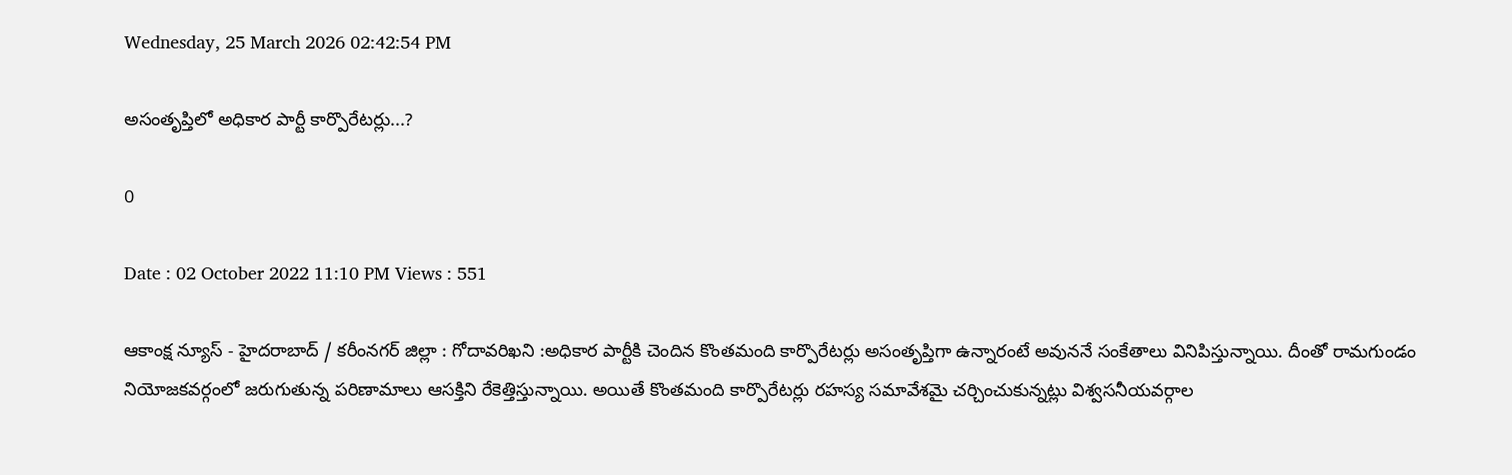Wednesday, 25 March 2026 02:42:54 PM

అసంతృప్తిలో అధికార పార్టీ కార్పొరేటర్లు...?

0

Date : 02 October 2022 11:10 PM Views : 551

ఆకాంక్ష న్యూస్ - హైదరాబాద్ / కరీంనగర్ జిల్లా : గోదావరిఖని :అధికార పార్టీకి చెందిన కొంతమంది కార్పొరేటర్లు అసంతృప్తిగా ఉన్నారంటే అవుననే సంకేతాలు వినిపిస్తున్నాయి. దీంతో రామగుండం నియోజకవర్గంలో జరుగుతున్న పరిణామాలు ఆసక్తిని రేకెత్తిస్తున్నాయి. అయితే కొంతమంది కార్పొరేటర్లు రహస్య సమావేశమై చర్చించుకున్నట్లు విశ్వసనీయవర్గాల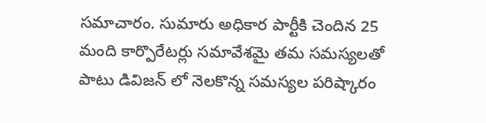సమాచారం. సుమారు అధికార పార్టీకి చెందిన 25 మంది కార్పొరేటర్లు సమావేశమై తమ సమస్యలతో పాటు డివిజన్ లో నెలకొన్న సమస్యల పరిష్కారం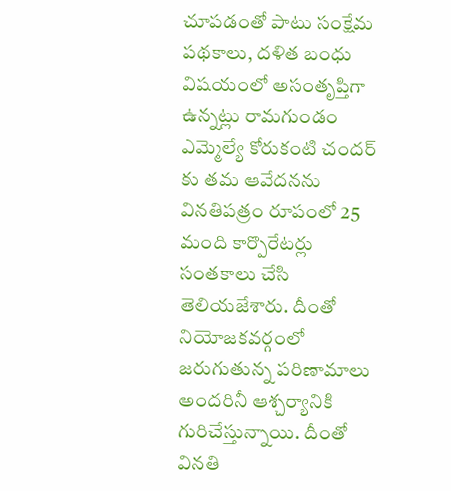చూపడంతో పాటు సంక్షేమ పథకాలు, దళిత బంధు విషయంలో అసంతృప్తిగా ఉన్నట్లు రామగుండం ఎమ్మెల్యే కోరుకంటి చందర్ కు తమ ఆవేదనను వినతిపత్రం రూపంలో 25 మంది కార్పొరేటర్లు సంతకాలు చేసి తెలియజేశారు. దీంతో నియోజకవర్గంలో జరుగుతున్న పరిణామాలు అందరినీ ఆశ్చర్యానికి గురిచేస్తున్నాయి. దీంతో వినతి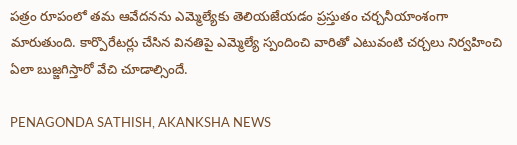పత్రం రూపంలో తమ ఆవేదనను ఎమ్మెల్యేకు తెలియజేయడం ప్రస్తుతం చర్చనీయాంశంగా మారుతుంది. కార్పొరేటర్లు చేసిన వినతిపై ఎమ్మెల్యే స్పందించి వారితో ఎటువంటి చర్చలు నిర్వహించి ఏలా బుజ్జగిస్తారో వేచి చూడాల్సిందే.

PENAGONDA SATHISH, AKANKSHA NEWS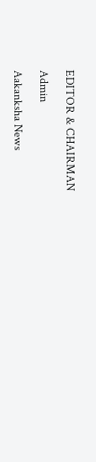EDITOR & CHAIRMAN

Admin

Aakanksha News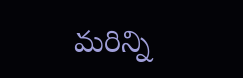మరిన్ని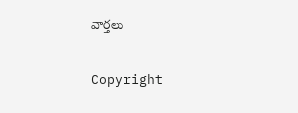వార్తలు

Copyright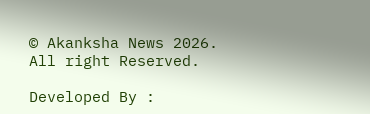© Akanksha News 2026. All right Reserved.

Developed By :